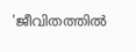'ജീവിതത്തിൽ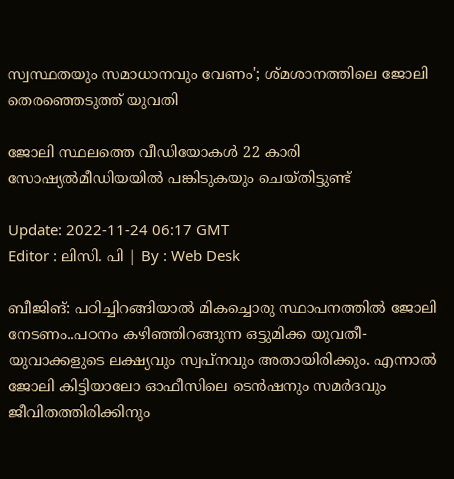സ്വസ്ഥതയും സമാധാനവും വേണം'; ശ്മശാനത്തിലെ ജോലി തെരഞ്ഞെടുത്ത് യുവതി

ജോലി സ്ഥലത്തെ വീഡിയോകൾ 22 കാരി സോഷ്യൽമീഡിയയിൽ പങ്കിടുകയും ചെയ്തിട്ടുണ്ട്

Update: 2022-11-24 06:17 GMT
Editor : ലിസി. പി | By : Web Desk

ബീജിങ്: പഠിച്ചിറങ്ങിയാൽ മികച്ചൊരു സ്ഥാപനത്തിൽ ജോലി നേടണം..പഠനം കഴിഞ്ഞിറങ്ങുന്ന ഒട്ടുമിക്ക യുവതീ-യുവാക്കളുടെ ലക്ഷ്യവും സ്വപ്‌നവും അതായിരിക്കും. എന്നാൽ ജോലി കിട്ടിയാലോ ഓഫീസിലെ ടെൻഷനും സമർദവും ജീവിതത്തിരിക്കിനും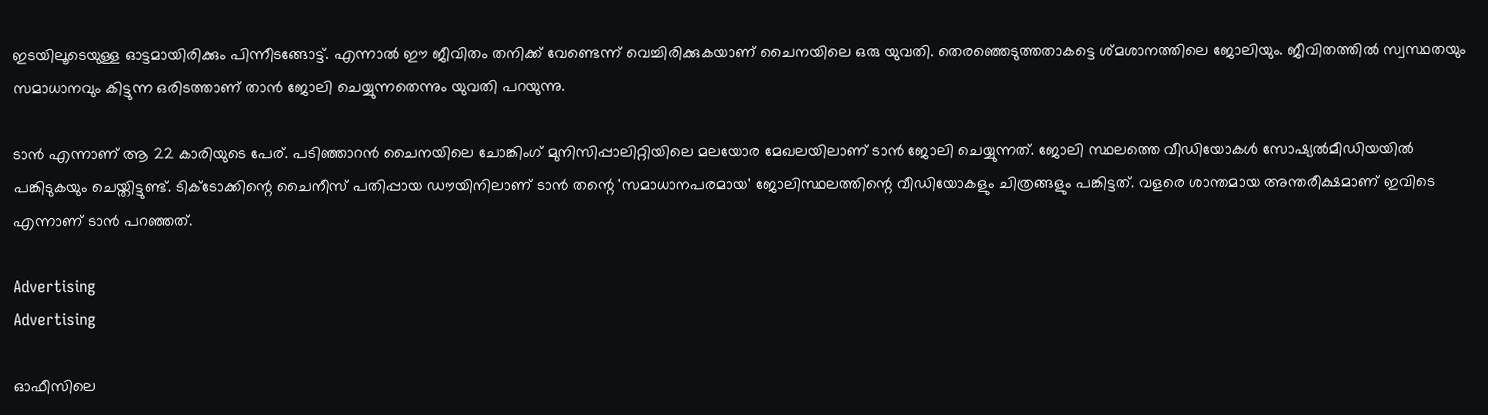ഇടയിലൂടെയുള്ള ഓട്ടമായിരിക്കും പിന്നീടങ്ങോട്ട്. എന്നാൽ ഈ ജീവിതം തനിക്ക് വേണ്ടെന്ന് വെച്ചിരിക്കുകയാണ് ചൈനയിലെ ഒരു യുവതി. തെരഞ്ഞെടുത്തതാകട്ടെ ശ്മശാനത്തിലെ ജോലിയും. ജീവിതത്തിൽ സ്വസ്ഥതയും സമാധാനവും കിട്ടുന്ന ഒരിടത്താണ് താൻ ജോലി ചെയ്യുന്നതെന്നും യുവതി പറയുന്നു.

ടാൻ എന്നാണ് ആ 22 കാരിയുടെ പേര്. പടിഞ്ഞാറൻ ചൈനയിലെ ചോങ്കിംഗ് മുനിസിപ്പാലിറ്റിയിലെ മലയോര മേഖലയിലാണ് ടാൻ ജോലി ചെയ്യുന്നത്. ജോലി സ്ഥലത്തെ വീഡിയോകൾ സോഷ്യൽമീഡിയയിൽ പങ്കിടുകയും ചെയ്തിട്ടുണ്ട്. ടിക്ടോക്കിന്റെ ചൈനീസ് പതിപ്പായ ഡൗയിനിലാണ് ടാൻ തന്റെ 'സമാധാനപരമായ' ജോലിസ്ഥലത്തിന്റെ വീഡിയോകളും ചിത്രങ്ങളും പങ്കിട്ടത്. വളരെ ശാന്തമായ അന്തരീക്ഷമാണ് ഇവിടെ എന്നാണ് ടാൻ പറഞ്ഞത്.

Advertising
Advertising

ഓഫീസിലെ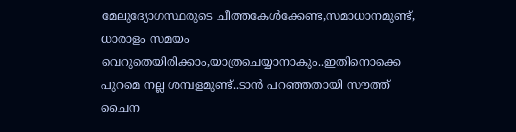മേലുദ്യോഗസ്ഥരുടെ ചീത്തകേൾക്കേണ്ട,സമാധാനമുണ്ട്, ധാരാളം സമയം വെറുതെയിരിക്കാം,യാത്രചെയ്യാനാകും..ഇതിനൊക്കെ പുറമെ നല്ല ശമ്പളമുണ്ട്..ടാൻ പറഞ്ഞതായി സൗത്ത് ചൈന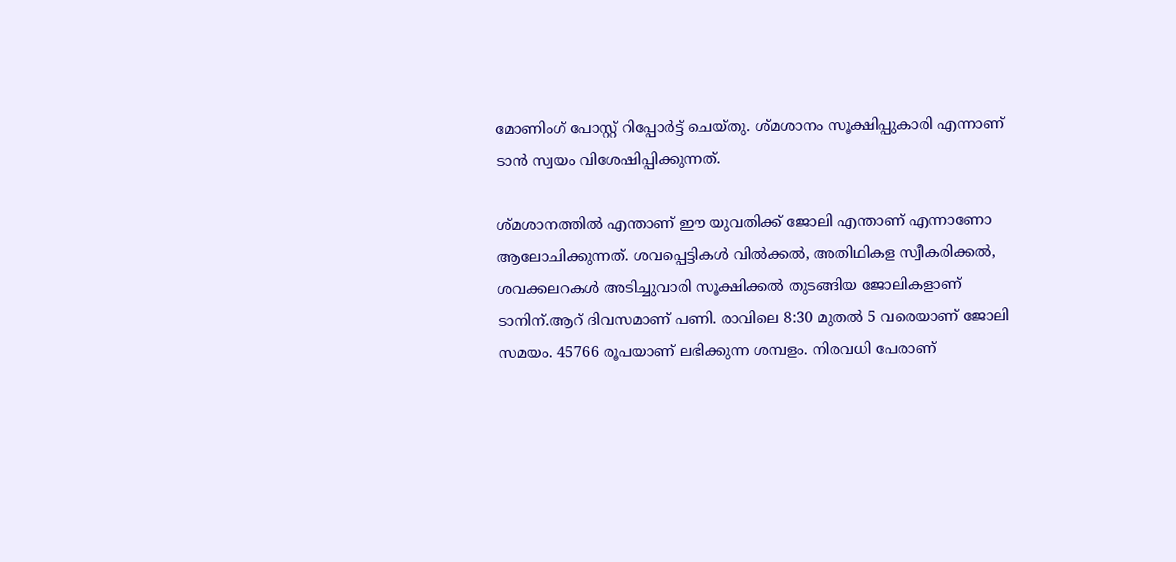മോണിംഗ് പോസ്റ്റ് റിപ്പോർട്ട് ചെയ്തു. ശ്മശാനം സൂക്ഷിപ്പുകാരി എന്നാണ് ടാൻ സ്വയം വിശേഷിപ്പിക്കുന്നത്.

ശ്മശാനത്തിൽ എന്താണ് ഈ യുവതിക്ക് ജോലി എന്താണ് എന്നാണോ ആലോചിക്കുന്നത്. ശവപ്പെട്ടികൾ വിൽക്കൽ, അതിഥികള സ്വീകരിക്കൽ, ശവക്കലറകൾ അടിച്ചുവാരി സൂക്ഷിക്കൽ തുടങ്ങിയ ജോലികളാണ് ടാനിന്.ആറ് ദിവസമാണ് പണി. രാവിലെ 8:30 മുതൽ 5 വരെയാണ് ജോലി സമയം. 45766 രൂപയാണ് ലഭിക്കുന്ന ശമ്പളം. നിരവധി പേരാണ്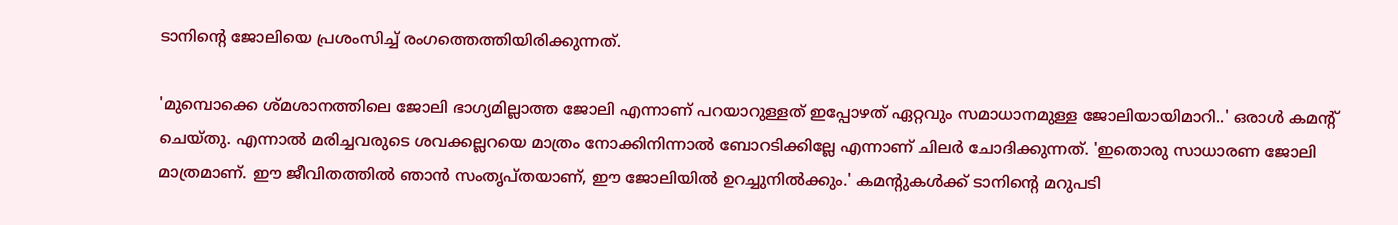ടാനിന്റെ ജോലിയെ പ്രശംസിച്ച് രംഗത്തെത്തിയിരിക്കുന്നത്.

'മുമ്പൊക്കെ ശ്മശാനത്തിലെ ജോലി ഭാഗ്യമില്ലാത്ത ജോലി എന്നാണ് പറയാറുള്ളത് ഇപ്പോഴത് ഏറ്റവും സമാധാനമുള്ള ജോലിയായിമാറി..' ഒരാൾ കമന്റ് ചെയ്തു. എന്നാൽ മരിച്ചവരുടെ ശവക്കല്ലറയെ മാത്രം നോക്കിനിന്നാൽ ബോറടിക്കില്ലേ എന്നാണ് ചിലർ ചോദിക്കുന്നത്. 'ഇതൊരു സാധാരണ ജോലി മാത്രമാണ്. ഈ ജീവിതത്തിൽ ഞാൻ സംതൃപ്തയാണ്, ഈ ജോലിയിൽ ഉറച്ചുനിൽക്കും.' കമന്റുകൾക്ക് ടാനിന്റെ മറുപടി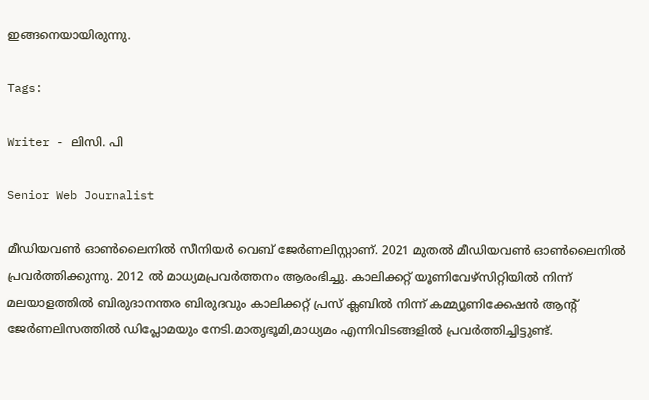ഇങ്ങനെയായിരുന്നു.

Tags:

Writer - ലിസി. പി

Senior Web Journalist

മീഡിയവൺ ഓൺലൈനിൽ സീനിയർ വെബ് ജേർണലിസ്റ്റാണ്. 2021 മുതൽ മീഡിയവൺ ഓൺലൈനിൽ പ്രവർത്തിക്കുന്നു. 2012 ല്‍ മാധ്യമപ്രവര്‍ത്തനം ആരംഭിച്ചു. കാലിക്കറ്റ് യൂണിവേഴ്‌സിറ്റിയിൽ നിന്ന് മലയാളത്തിൽ ബിരുദാനന്തര ബിരുദവും കാലിക്കറ്റ് പ്രസ് ക്ലബിൽ നിന്ന് കമ്മ്യൂണിക്കേഷൻ ആന്റ് ജേർണലിസത്തിൽ ഡിപ്ലോമയും നേടി.മാതൃഭൂമി,മാധ്യമം എന്നിവിടങ്ങളിൽ പ്രവർത്തിച്ചിട്ടുണ്ട്.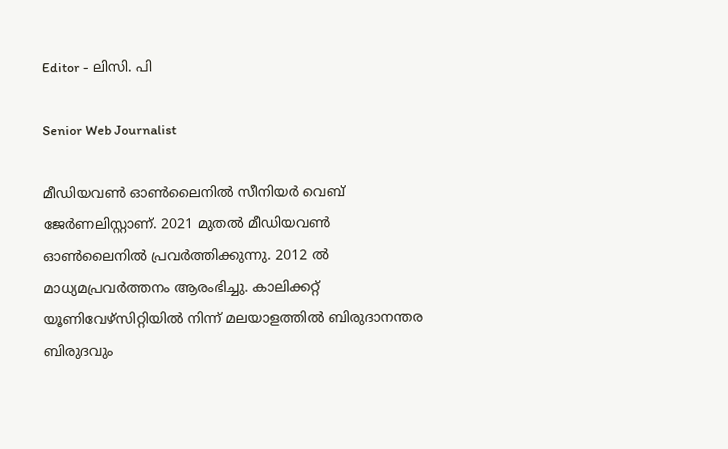Editor - ലിസി. പി

Senior Web Journalist

മീഡിയവൺ ഓൺലൈനിൽ സീനിയർ വെബ് ജേർണലിസ്റ്റാണ്. 2021 മുതൽ മീഡിയവൺ ഓൺലൈനിൽ പ്രവർത്തിക്കുന്നു. 2012 ല്‍ മാധ്യമപ്രവര്‍ത്തനം ആരംഭിച്ചു. കാലിക്കറ്റ് യൂണിവേഴ്‌സിറ്റിയിൽ നിന്ന് മലയാളത്തിൽ ബിരുദാനന്തര ബിരുദവും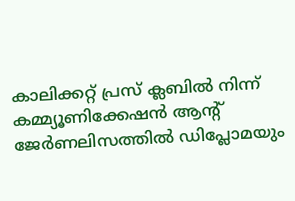കാലിക്കറ്റ് പ്രസ് ക്ലബിൽ നിന്ന് കമ്മ്യൂണിക്കേഷൻ ആന്റ് ജേർണലിസത്തിൽ ഡിപ്ലോമയും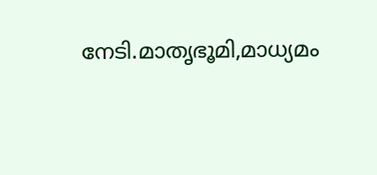നേടി.മാതൃഭൂമി,മാധ്യമം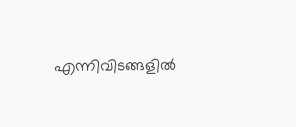എന്നിവിടങ്ങളിൽ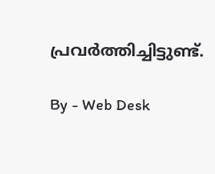പ്രവർത്തിച്ചിട്ടുണ്ട്.

By - Web Desk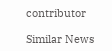contributor

Similar News